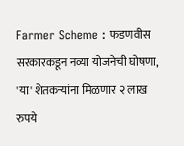Farmer Scheme : फडणवीस सरकारकडून नव्या योजनेची घोषणा, 'या' शेतकऱ्यांना मिळणार २ लाख रुपये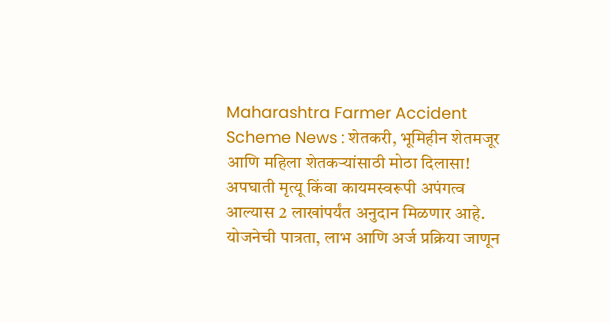Maharashtra Farmer Accident Scheme News : शेतकरी, भूमिहीन शेतमजूर आणि महिला शेतकऱ्यांसाठी मोठा दिलासा! अपघाती मृत्यू किंवा कायमस्वरूपी अपंगत्व आल्यास 2 लाखांपर्यंत अनुदान मिळणार आहे. योजनेची पात्रता, लाभ आणि अर्ज प्रक्रिया जाणून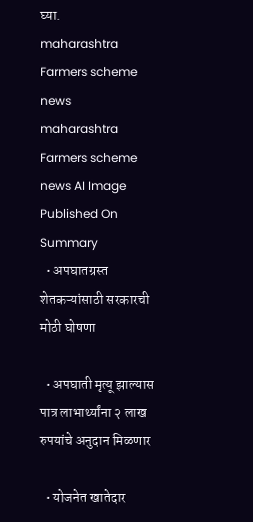घ्या.
maharashtra Farmers scheme news
maharashtra Farmers scheme news AI Image
Published On
Summary
  • अपघातग्रस्त शेतकऱ्यांसाठी सरकारची मोठी घोषणा

  • अपघाती मृत्यू झाल्यास पात्र लाभार्थ्यांना २ लाख रुपयांचे अनुदान मिळणार

  • योजनेत खातेदार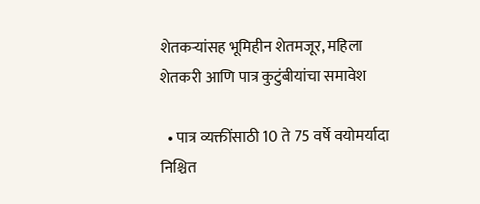शेतकऱ्यांसह भूमिहीन शेतमजूर, महिला शेतकरी आणि पात्र कुटुंबीयांचा समावेश

  • पात्र व्यक्तींसाठी 10 ते 75 वर्षे वयोमर्यादा निश्चित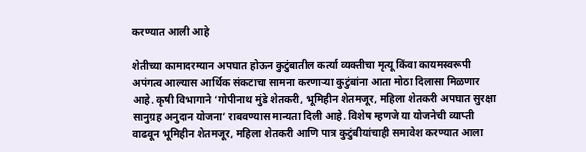करण्यात आली आहे

शेतीच्या कामादरम्यान अपघात होऊन कुटुंबातील कर्त्या व्यक्तीचा मृत्यू किंवा कायमस्वरूपी अपंगत्व आल्यास आर्थिक संकटाचा सामना करणाऱ्या कुटुंबांना आता मोठा दिलासा मिळणार आहे. कृषी विभागाने ‘गोपीनाथ मुंडे शेतकरी, भूमिहीन शेतमजूर, महिला शेतकरी अपघात सुरक्षा सानुग्रह अनुदान योजना’ राबवण्यास मान्यता दिली आहे. विशेष म्हणजे या योजनेची व्याप्ती वाढवून भूमिहीन शेतमजूर, महिला शेतकरी आणि पात्र कुटुंबीयांचाही समावेश करण्यात आला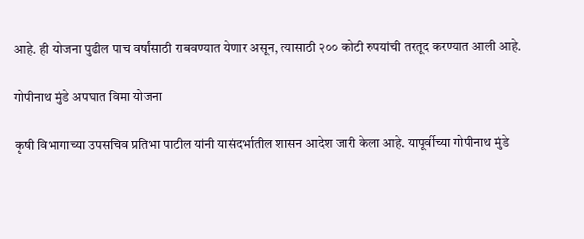आहे. ही योजना पुढील पाच वर्षांसाठी राबवण्यात येणार असून, त्यासाठी २०० कोटी रुपयांची तरतूद करण्यात आली आहे.

गोपीनाथ मुंडे अपघात विमा योजना

कृषी विभागाच्या उपसचिव प्रतिभा पाटील यांनी यासंदर्भातील शासन आदेश जारी केला आहे. यापूर्वीच्या गोपीनाथ मुंडे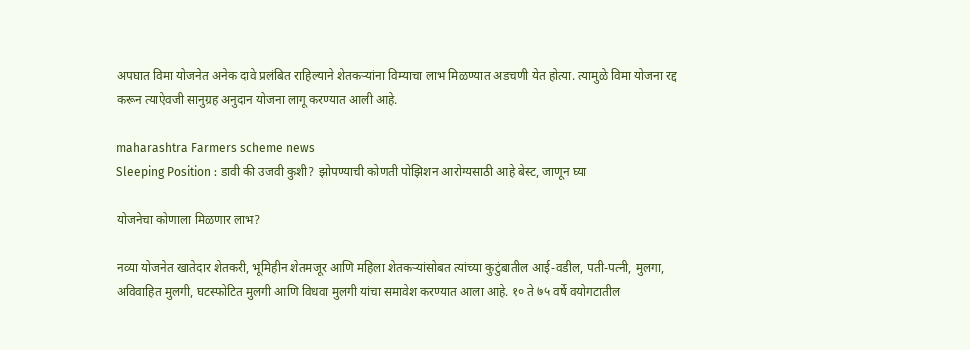अपघात विमा योजनेत अनेक दावे प्रलंबित राहिल्याने शेतकऱ्यांना विम्याचा लाभ मिळण्यात अडचणी येत होत्या. त्यामुळे विमा योजना रद्द करून त्याऐवजी सानुग्रह अनुदान योजना लागू करण्यात आली आहे.

maharashtra Farmers scheme news
Sleeping Position : डावी की उजवी कुशी? झोपण्याची कोणती पोझिशन आरोग्यसाठी आहे बेस्ट, जाणून घ्या

योजनेचा कोणाला मिळणार लाभ?

नव्या योजनेत खातेदार शेतकरी, भूमिहीन शेतमजूर आणि महिला शेतकऱ्यांसोबत त्यांच्या कुटुंबातील आई-वडील, पती-पत्नी, मुलगा, अविवाहित मुलगी, घटस्फोटित मुलगी आणि विधवा मुलगी यांचा समावेश करण्यात आला आहे. १० ते ७५ वर्षे वयोगटातील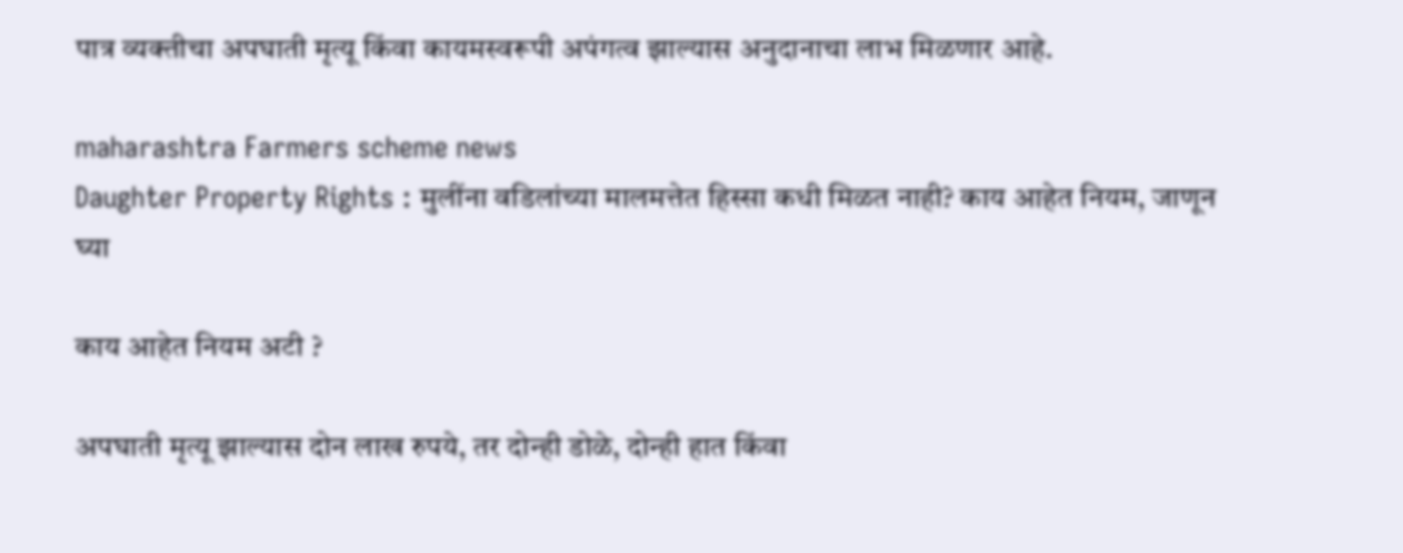पात्र व्यक्तीचा अपघाती मृत्यू किंवा कायमस्वरूपी अपंगत्व झाल्यास अनुदानाचा लाभ मिळणार आहे.

maharashtra Farmers scheme news
Daughter Property Rights : मुलींना वडिलांच्या मालमत्तेत हिस्सा कधी मिळत नाही? काय आहेत नियम, जाणून घ्या

काय आहेत नियम अटी ?

अपघाती मृत्यू झाल्यास दोन लाख रुपये, तर दोन्ही डोळे, दोन्ही हात किंवा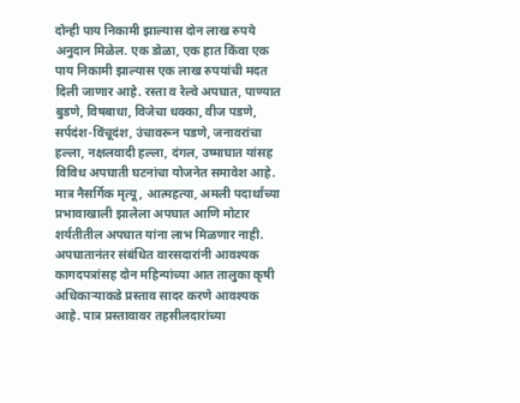दोन्ही पाय निकामी झाल्यास दोन लाख रुपये अनुदान मिळेल. एक डोळा, एक हात किंवा एक पाय निकामी झाल्यास एक लाख रुपयांची मदत दिली जाणार आहे. रस्ता व रेल्वे अपघात, पाण्यात बुडणे, विषबाधा, विजेचा धक्का, वीज पडणे, सर्पदंश-विंचूदंश, उंचावरून पडणे, जनावरांचा हल्ला, नक्षलवादी हल्ला, दंगल, उष्माघात यांसह विविध अपघाती घटनांचा योजनेत समावेश आहे. मात्र नैसर्गिक मृत्यू, आत्महत्या, अमली पदार्थांच्या प्रभावाखाली झालेला अपघात आणि मोटार शर्यतीतील अपघात यांना लाभ मिळणार नाही. अपघातानंतर संबंधित वारसदारांनी आवश्यक कागदपत्रांसह दोन महिन्यांच्या आत तालुका कृषी अधिकाऱ्याकडे प्रस्ताव सादर करणे आवश्यक आहे. पात्र प्रस्तावावर तहसीलदारांच्या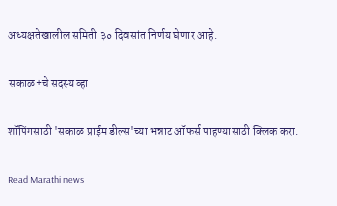अध्यक्षतेखालील समिती ३० दिवसांत निर्णय घेणार आहे.

सकाळ+चे सदस्य व्हा

शॉपिंगसाठी 'सकाळ प्राईम डील्स'च्या भन्नाट ऑफर्स पाहण्यासाठी क्लिक करा.

Read Marathi news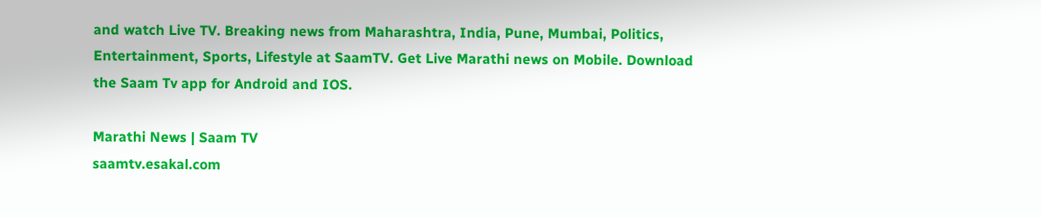and watch Live TV. Breaking news from Maharashtra, India, Pune, Mumbai, Politics, Entertainment, Sports, Lifestyle at SaamTV. Get Live Marathi news on Mobile. Download the Saam Tv app for Android and IOS.

Marathi News | Saam TV
saamtv.esakal.com